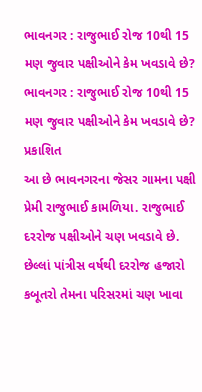ભાવનગર : રાજુભાઈ રોજ 10થી 15 મણ જુવાર પક્ષીઓને કેમ ખવડાવે છે?
ભાવનગર : રાજુભાઈ રોજ 10થી 15 મણ જુવાર પક્ષીઓને કેમ ખવડાવે છે?
પ્રકાશિત
આ છે ભાવનગરના જેસર ગામના પક્ષી પ્રેમી રાજુભાઈ કામળિયા. રાજુભાઈ દરરોજ પક્ષીઓને ચણ ખવડાવે છે.
છેલ્લાં પાંત્રીસ વર્ષથી દરરોજ હજારો કબૂતરો તેમના પરિસરમાં ચણ ખાવા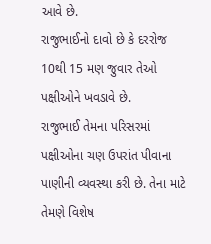આવે છે.
રાજુભાઈનો દાવો છે કે દરરોજ 10થી 15 મણ જુવાર તેઓ પક્ષીઓને ખવડાવે છે.
રાજુભાઈ તેમના પરિસરમાં પક્ષીઓના ચણ ઉપરાંત પીવાના પાણીની વ્યવસ્થા કરી છે. તેના માટે તેમણે વિશેષ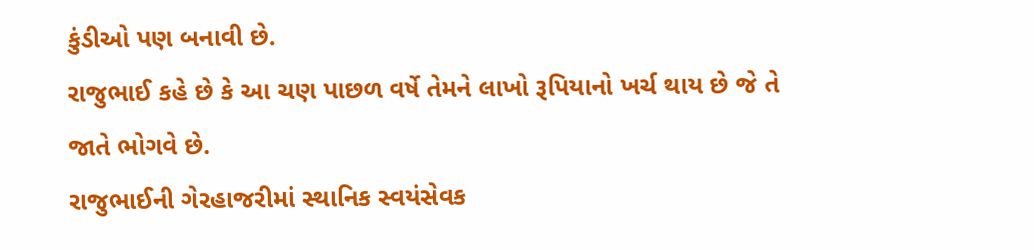કુંડીઓ પણ બનાવી છે.
રાજુભાઈ કહે છે કે આ ચણ પાછળ વર્ષે તેમને લાખો રૂપિયાનો ખર્ચ થાય છે જે તે જાતે ભોગવે છે.
રાજુભાઈની ગેરહાજરીમાં સ્થાનિક સ્વયંસેવક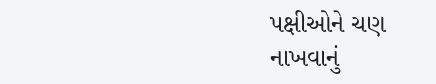પક્ષીઓને ચણ નાખવાનું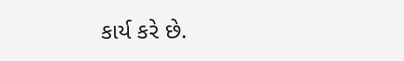કાર્ય કરે છે.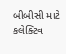બીબીસી માટે કલેક્ટિવ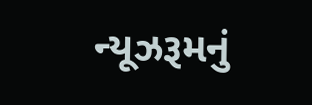ન્યૂઝરૂમનું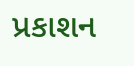પ્રકાશન